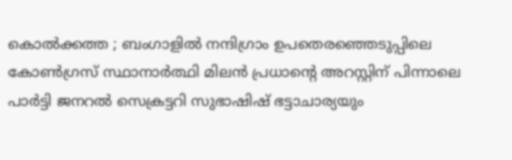കൊൽക്കത്ത ; ബംഗാളിൽ നന്ദിഗ്രാം ഉപതെരഞ്ഞെടുപ്പിലെ കോൺഗ്രസ് സ്ഥാനാർത്ഥി മിലൻ പ്രധാന്റെ അറസ്റ്റിന് പിന്നാലെ പാർട്ടി ജനറൽ സെക്രട്ടറി സുഭാഷിഷ് ഭട്ടാചാര്യയും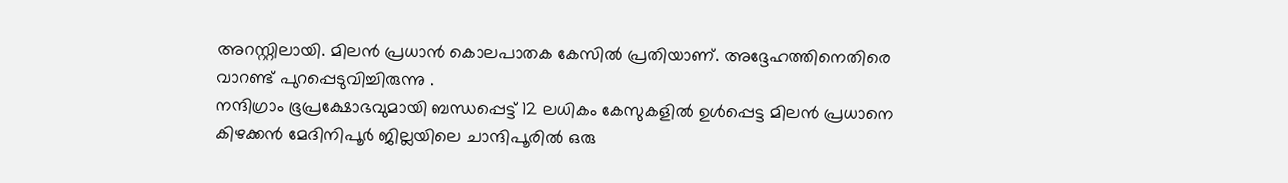അറസ്റ്റിലായി. മിലൻ പ്രധാൻ കൊലപാതക കേസിൽ പ്രതിയാണ്. അദ്ദേഹത്തിനെതിരെ വാറണ്ട് പുറപ്പെടുവിച്ചിരുന്നു .
നന്ദിഗ്രാം ഭൂപ്രക്ഷോഭവുമായി ബന്ധപ്പെട്ട് 12 ലധികം കേസുകളിൽ ഉൾപ്പെട്ട മിലൻ പ്രധാനെ കിഴക്കൻ മേദിനിപൂർ ജില്ലയിലെ ചാന്ദിപൂരിൽ ഒരു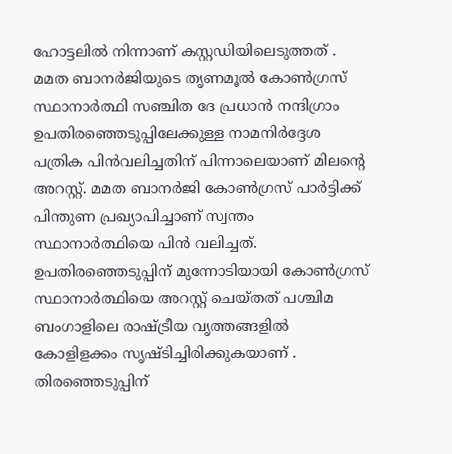ഹോട്ടലിൽ നിന്നാണ് കസ്റ്റഡിയിലെടുത്തത് . മമത ബാനർജിയുടെ തൃണമൂൽ കോൺഗ്രസ് സ്ഥാനാർത്ഥി സഞ്ചിത ദേ പ്രധാൻ നന്ദിഗ്രാം ഉപതിരഞ്ഞെടുപ്പിലേക്കുള്ള നാമനിർദ്ദേശ പത്രിക പിൻവലിച്ചതിന് പിന്നാലെയാണ് മിലന്റെ അറസ്റ്റ്. മമത ബാനർജി കോൺഗ്രസ് പാർട്ടിക്ക് പിന്തുണ പ്രഖ്യാപിച്ചാണ് സ്വന്തം സ്ഥാനാർത്ഥിയെ പിൻ വലിച്ചത്.
ഉപതിരഞ്ഞെടുപ്പിന് മുന്നോടിയായി കോൺഗ്രസ് സ്ഥാനാർത്ഥിയെ അറസ്റ്റ് ചെയ്തത് പശ്ചിമ ബംഗാളിലെ രാഷ്ട്രീയ വൃത്തങ്ങളിൽ കോളിളക്കം സൃഷ്ടിച്ചിരിക്കുകയാണ് . തിരഞ്ഞെടുപ്പിന്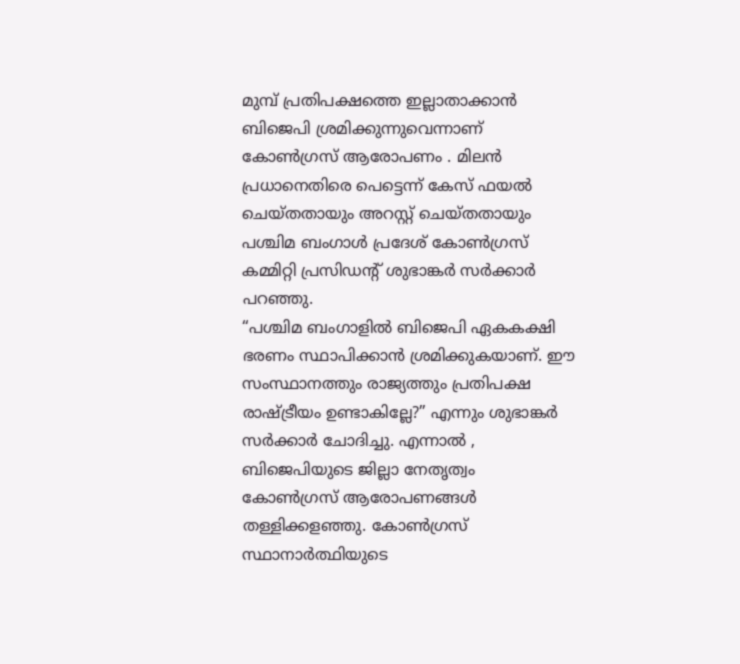മുമ്പ് പ്രതിപക്ഷത്തെ ഇല്ലാതാക്കാൻ ബിജെപി ശ്രമിക്കുന്നുവെന്നാണ് കോൺഗ്രസ് ആരോപണം . മിലൻ പ്രധാനെതിരെ പെട്ടെന്ന് കേസ് ഫയൽ ചെയ്തതായും അറസ്റ്റ് ചെയ്തതായും പശ്ചിമ ബംഗാൾ പ്രദേശ് കോൺഗ്രസ് കമ്മിറ്റി പ്രസിഡന്റ് ശുഭാങ്കർ സർക്കാർ പറഞ്ഞു.
“പശ്ചിമ ബംഗാളിൽ ബിജെപി ഏകകക്ഷി ഭരണം സ്ഥാപിക്കാൻ ശ്രമിക്കുകയാണ്. ഈ സംസ്ഥാനത്തും രാജ്യത്തും പ്രതിപക്ഷ രാഷ്ട്രീയം ഉണ്ടാകില്ലേ?” എന്നും ശുഭാങ്കർ സർക്കാർ ചോദിച്ചു. എന്നാൽ , ബിജെപിയുടെ ജില്ലാ നേതൃത്വം കോൺഗ്രസ് ആരോപണങ്ങൾ തള്ളിക്കളഞ്ഞു. കോൺഗ്രസ് സ്ഥാനാർത്ഥിയുടെ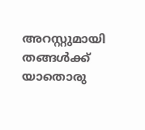അറസ്റ്റുമായി തങ്ങൾക്ക് യാതൊരു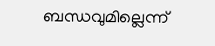ബന്ധവുമില്ലെന്ന്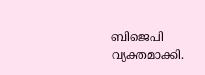ബിജെപി വ്യക്തമാക്കി.